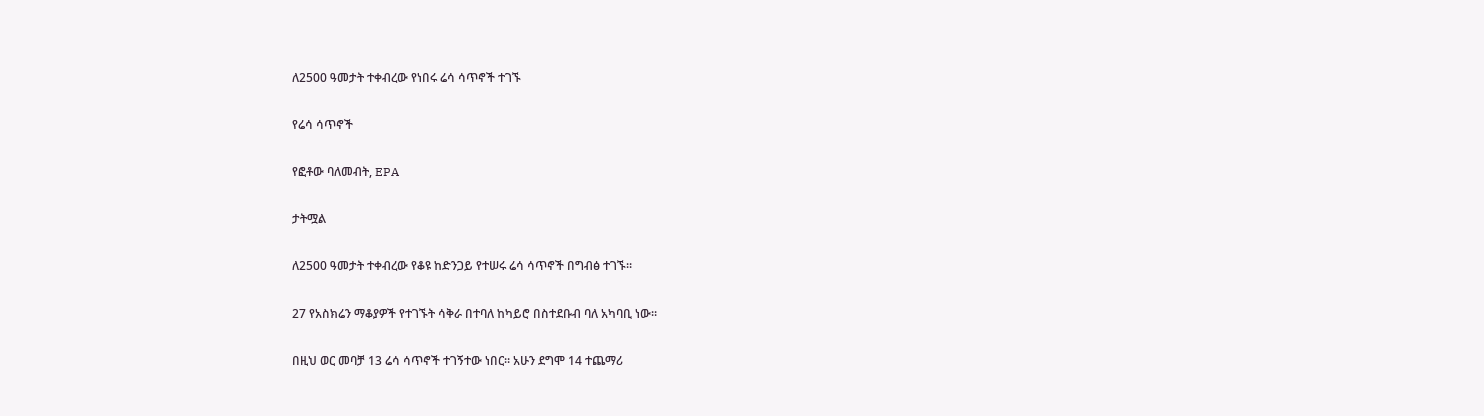ለ2500 ዓመታት ተቀብረው የነበሩ ሬሳ ሳጥኖች ተገኙ

የሬሳ ሳጥኖች

የፎቶው ባለመብት, EPA

ታትሟል

ለ2500 ዓመታት ተቀብረው የቆዩ ከድንጋይ የተሠሩ ሬሳ ሳጥኖች በግብፅ ተገኙ።

27 የአስክሬን ማቆያዎች የተገኙት ሳቅራ በተባለ ከካይሮ በስተደቡብ ባለ አካባቢ ነው።

በዚህ ወር መባቻ 13 ሬሳ ሳጥኖች ተገኝተው ነበር። አሁን ደግሞ 14 ተጨማሪ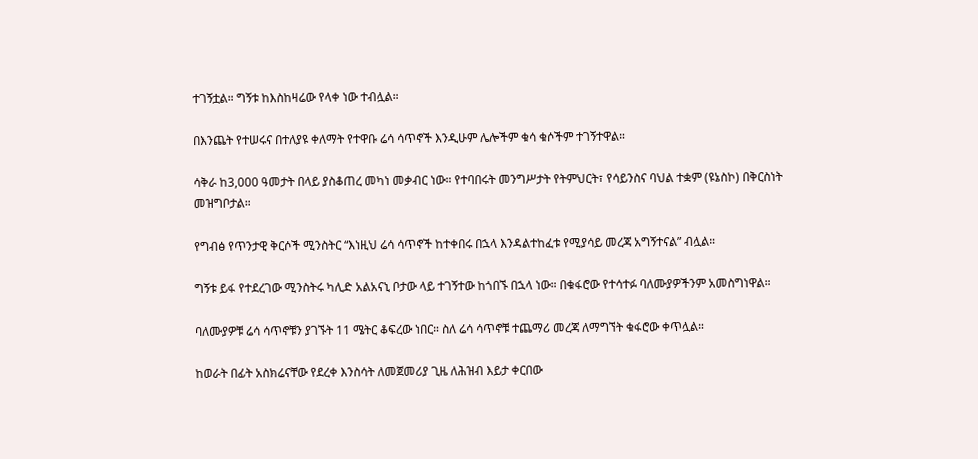ተገኝቷል። ግኝቱ ከእስከዛሬው የላቀ ነው ተብሏል።

በእንጨት የተሠሩና በተለያዩ ቀለማት የተዋቡ ሬሳ ሳጥኖች እንዲሁም ሌሎችም ቁሳ ቁሶችም ተገኝተዋል።

ሳቅራ ከ3,000 ዓመታት በላይ ያስቆጠረ መካነ መቃብር ነው። የተባበሩት መንግሥታት የትምህርት፣ የሳይንስና ባህል ተቋም (ዩኔስኮ) በቅርስነት መዝግቦታል።

የግብፅ የጥንታዊ ቅርሶች ሚንስትር “እነዚህ ሬሳ ሳጥኖች ከተቀበሩ በኋላ እንዳልተከፈቱ የሚያሳይ መረጃ አግኝተናል” ብሏል።

ግኝቱ ይፋ የተደረገው ሚንስትሩ ካሊድ አልአናኒ ቦታው ላይ ተገኝተው ከጎበኙ በኋላ ነው። በቁፋሮው የተሳተፉ ባለሙያዎችንም አመስግነዋል።

ባለሙያዎቹ ሬሳ ሳጥኖቹን ያገኙት 11 ሜትር ቆፍረው ነበር። ስለ ሬሳ ሳጥኖቹ ተጨማሪ መረጃ ለማግኘት ቁፋሮው ቀጥሏል።

ከወራት በፊት አስክሬናቸው የደረቀ እንስሳት ለመጀመሪያ ጊዜ ለሕዝብ እይታ ቀርበው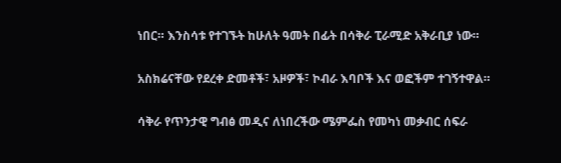ነበር። እንስሳቱ የተገኙት ከሁለት ዓመት በፊት በሳቅራ ፒራሚድ አቅራቢያ ነው።

አስክሬናቸው የደረቀ ድመቶች፣ አዞዎች፣ ኮብራ እባቦች እና ወፎችም ተገኝተዋል።

ሳቅራ የጥንታዊ ግብፅ መዲና ለነበረችው ሜምፌስ የመካነ መቃብር ሰፍራ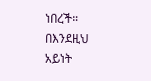ነበረች። በእንደዚህ አይነት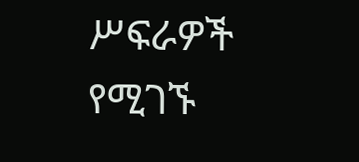ሥፍራዎች የሚገኙ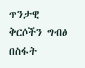ጥንታዊ ቅርሶችን ግብፅ በስፋት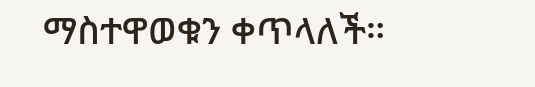ማስተዋወቁን ቀጥላለች።